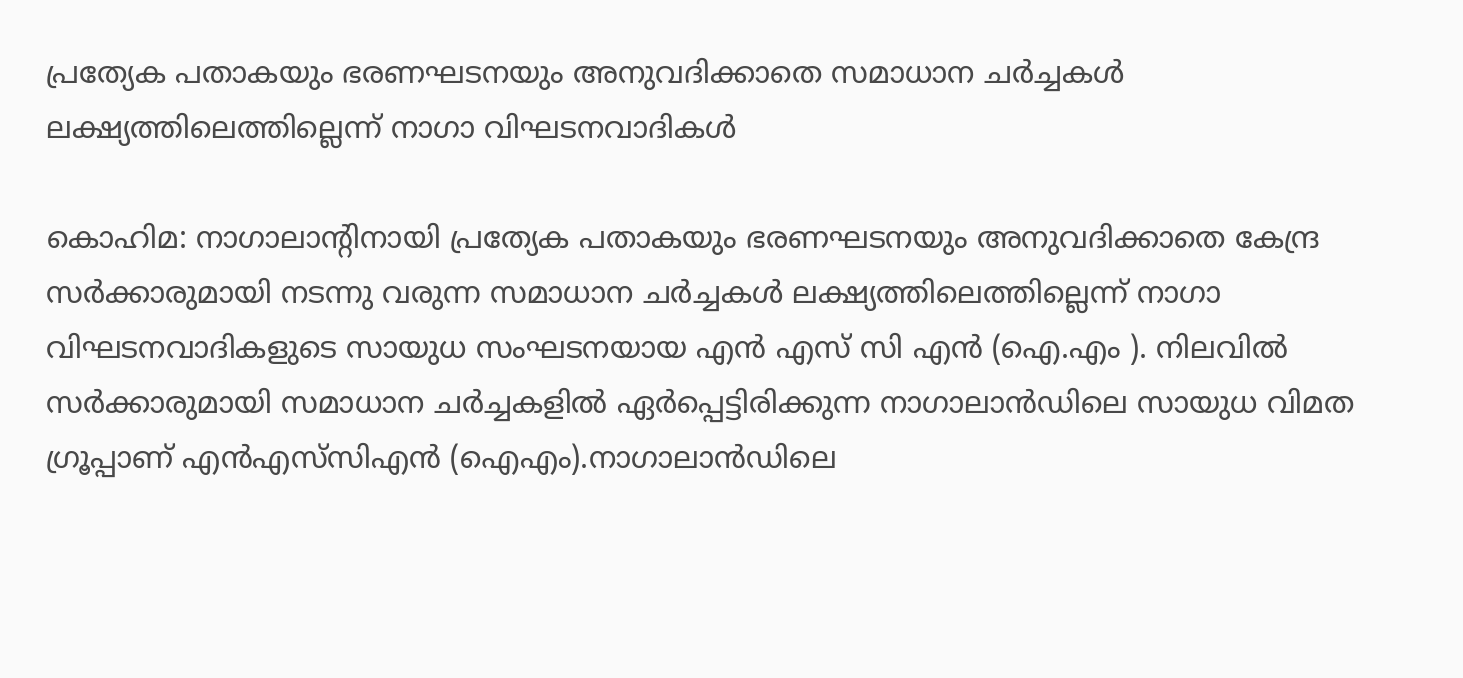പ്രത്യേക പതാകയും ഭരണഘടനയും അനുവദിക്കാതെ സമാധാന ചർച്ചകൾ ലക്ഷ്യത്തിലെത്തില്ലെന്ന് നാഗാ വിഘടനവാദികൾ

കൊഹിമ: നാഗാലാൻ്റിനായി പ്രത്യേക പതാകയും ഭരണഘടനയും അനുവദിക്കാതെ കേന്ദ്ര സർക്കാരുമായി നടന്നു വരുന്ന സമാധാന ചർച്ചകൾ ലക്ഷ്യത്തിലെത്തില്ലെന്ന് നാഗാ വിഘടനവാദികളുടെ സായുധ സംഘടനയായ എൻ എസ് സി എൻ (ഐ.എം ). നിലവിൽ സർക്കാരുമായി സമാധാന ചർച്ചകളിൽ ഏർപ്പെട്ടിരിക്കുന്ന നാഗാലാൻഡിലെ സായുധ വിമത ഗ്രൂപ്പാണ് എൻ‌എസ്‌സി‌എൻ (ഐ‌എം).നാഗാലാൻഡിലെ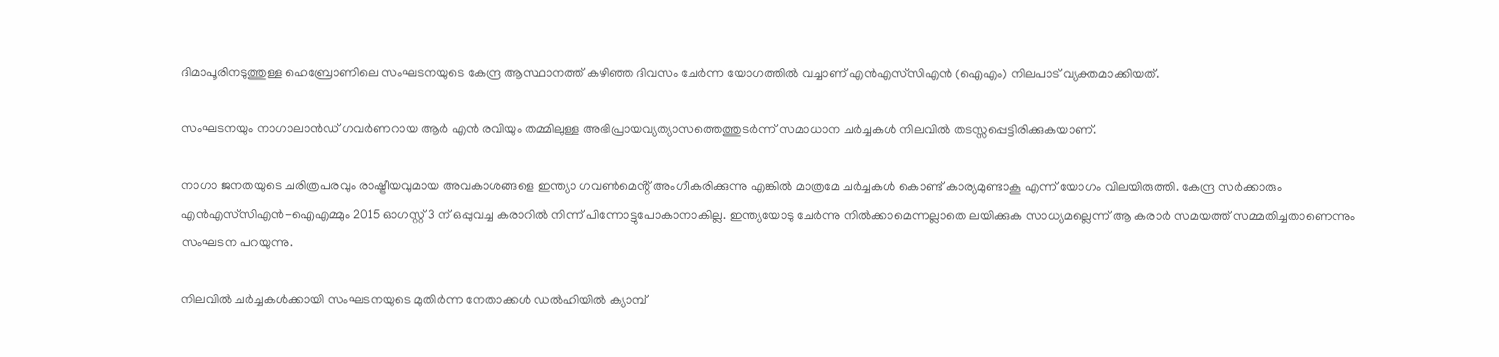ദിമാപൂരിനടുത്തുള്ള ഹെബ്രോണിലെ സംഘടനയുടെ കേന്ദ്ര ആസ്ഥാനത്ത് കഴിഞ്ഞ ദിവസം ചേർന്ന യോഗത്തിൽ വച്ചാണ് എൻ‌എസ്‌സി‌എൻ (ഐ‌എം) നിലപാട് വ്യക്തമാക്കിയത്.

സംഘടനയും നാഗാലാൻഡ് ഗവർണറായ ആർ എൻ രവിയും തമ്മിലുള്ള അഭിപ്രായവ്യത്യാസത്തെത്തുടർന്ന് സമാധാന ചർച്ചകൾ നിലവിൽ തടസ്സപ്പെട്ടിരിക്കുകയാണ്.

നാഗാ ജനതയുടെ ചരിത്രപരവും രാഷ്ട്രീയവുമായ അവകാശങ്ങളെ ഇന്ത്യാ ഗവൺമെൻ്റ് അംഗീകരിക്കുന്നു എങ്കിൽ മാത്രമേ ചർച്ചകൾ കൊണ്ട് കാര്യമുണ്ടാകൂ എന്ന് യോഗം വിലയിരുത്തി. കേന്ദ്ര സർക്കാരും എൻ‌എസ്‌സി‌എൻ‌-ഐ‌എമ്മും 2015 ഓഗസ്റ്റ് 3 ന്‌ ഒപ്പുവച്ച കരാറിൽ നിന്ന് പിന്നോട്ടുപോകാനാകില്ല. ഇന്ത്യയോടു ചേർന്നു നിൽക്കാമെന്നല്ലാതെ ലയിക്കുക സാധ്യമല്ലെന്ന് ആ കരാർ സമയത്ത് സമ്മതിച്ചതാണെന്നും സംഘടന പറയുന്നു.

നിലവിൽ ചർച്ചകൾക്കായി സംഘടനയുടെ മുതിർന്ന നേതാക്കൾ ഡൽഹിയിൽ ക്യാമ്പ്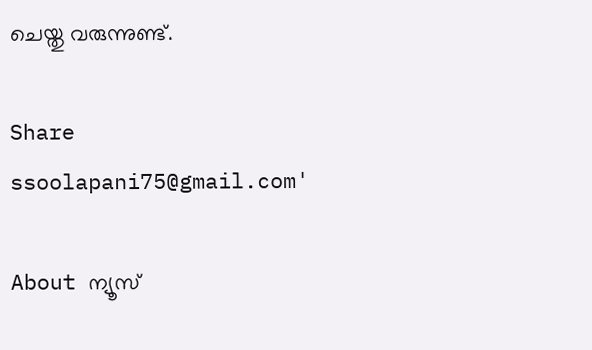ചെയ്തു വരുന്നുണ്ട്.

Share
ssoolapani75@gmail.com'

About ന്യൂസ്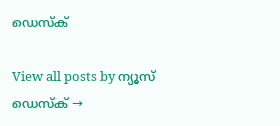ഡെസ്ക്

View all posts by ന്യൂസ് ഡെസ്ക് →